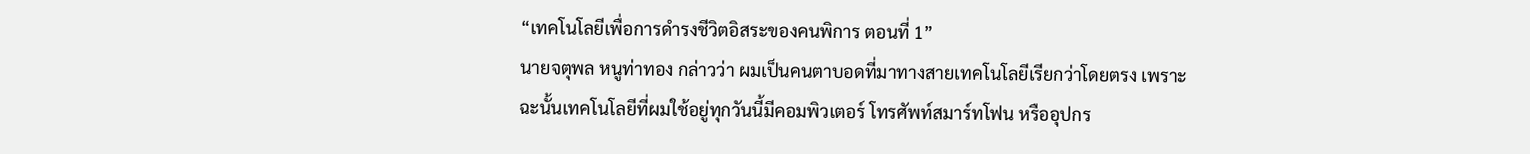“เทคโนโลยีเพื่อการดำรงชีวิตอิสระของคนพิการ ตอนที่ 1”
นายจตุพล หนูท่าทอง กล่าวว่า ผมเป็นคนตาบอดที่มาทางสายเทคโนโลยีเรียกว่าโดยตรง เพราะฉะนั้นเทคโนโลยีที่ผมใช้อยู่ทุกวันนี้มีคอมพิวเตอร์ โทรศัพท์สมาร์ทโฟน หรืออุปกร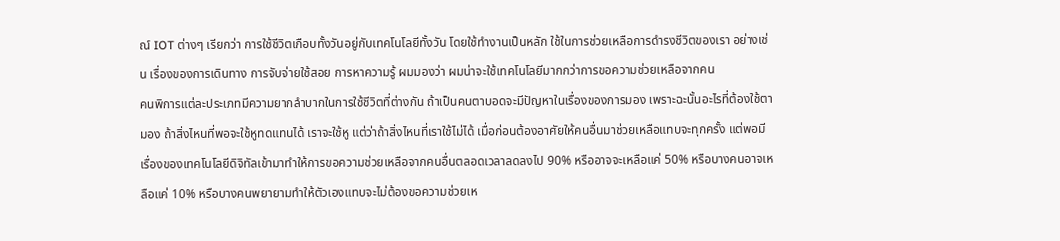ณ์ IOT ต่างๆ เรียกว่า การใช้ชีวิตเกือบทั้งวันอยู่กับเทคโนโลยีทั้งวัน โดยใช้ทํางานเป็นหลัก ใช้ในการช่วยเหลือการดํารงชีวิตของเรา อย่างเช่น เรื่องของการเดินทาง การจับจ่ายใช้สอย การหาความรู้ ผมมองว่า ผมน่าจะใช้เทคโนโลยีมากกว่าการขอความช่วยเหลือจากคน
คนพิการแต่ละประเภทมีความยากลําบากในการใช้ชีวิตที่ต่างกัน ถ้าเป็นคนตาบอดจะมีปัญหาในเรื่องของการมอง เพราะฉะนั้นอะไรที่ต้องใช้ตามอง ถ้าสิ่งไหนที่พอจะใช้หูทดแทนได้ เราจะใช้หู แต่ว่าถ้าสิ่งไหนที่เราใช้ไม่ได้ เมื่อก่อนต้องอาศัยให้คนอื่นมาช่วยเหลือแทบจะทุกครั้ง แต่พอมีเรื่องของเทคโนโลยีดิจิทัลเข้ามาทําให้การขอความช่วยเหลือจากคนอื่นตลอดเวลาลดลงไป 90% หรืออาจจะเหลือแค่ 50% หรือบางคนอาจเหลือแค่ 10% หรือบางคนพยายามทําให้ตัวเองแทบจะไม่ต้องขอความช่วยเห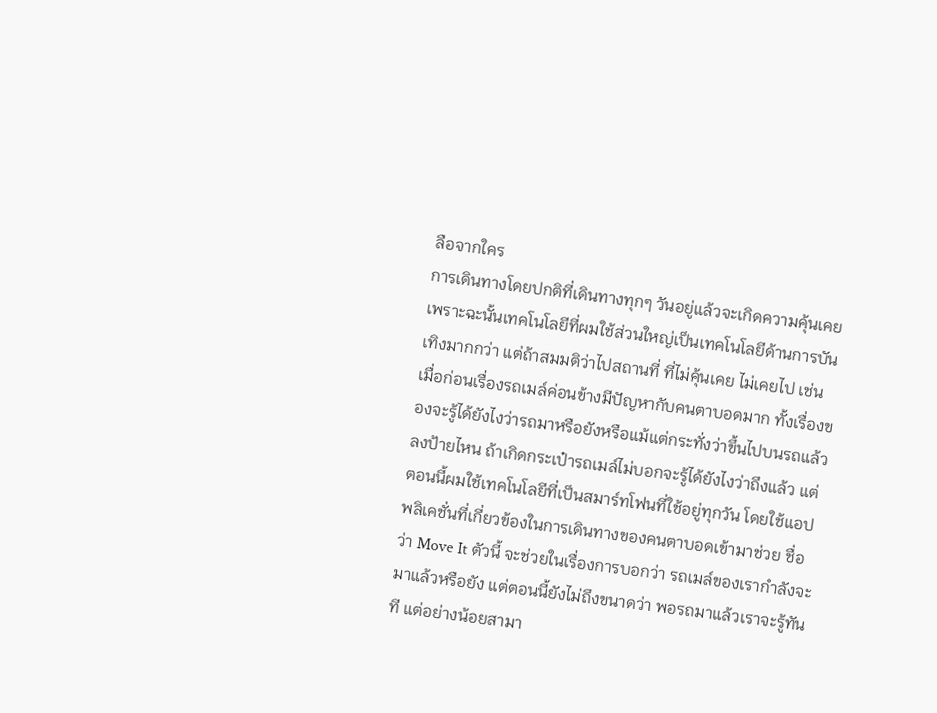ลือจากใคร
การเดินทางโดยปกติที่เดินทางทุกๆ วันอยู่แล้วจะเกิดความคุ้นเคย เพราะฉะนั้นเทคโนโลยีที่ผมใช้ส่วนใหญ่เป็นเทคโนโลยีด้านการบันเทิงมากกว่า แต่ถ้าสมมติว่าไปสถานที่ ที่ไม่คุ้นเคย ไม่เคยไป เช่น เมื่อก่อนเรื่องรถเมล์ค่อนข้างมีปัญหากับคนตาบอดมาก ทั้งเรื่องของจะรู้ได้ยังไงว่ารถมาหรือยังหรือแม้แต่กระทั่งว่าขึ้นไปบนรถแล้วลงป้ายไหน ถ้าเกิดกระเป๋ารถเมล์ไม่บอกจะรู้ได้ยังไงว่าถึงแล้ว แต่ตอนนี้ผมใช้เทคโนโลยีที่เป็นสมาร์ทโฟนที่ใช้อยู่ทุกวัน โดยใช้แอปพลิเคชั่นที่เกี่ยวข้องในการเดินทางของคนตาบอดเข้ามาช่วย ชื่อว่า Move It ตัวนี้ จะช่วยในเรื่องการบอกว่า รถเมล์ของเรากําลังจะมาแล้วหรือยัง แต่ตอนนี้ยังไม่ถึงขนาดว่า พอรถมาแล้วเราจะรู้ทันที แต่อย่างน้อยสามา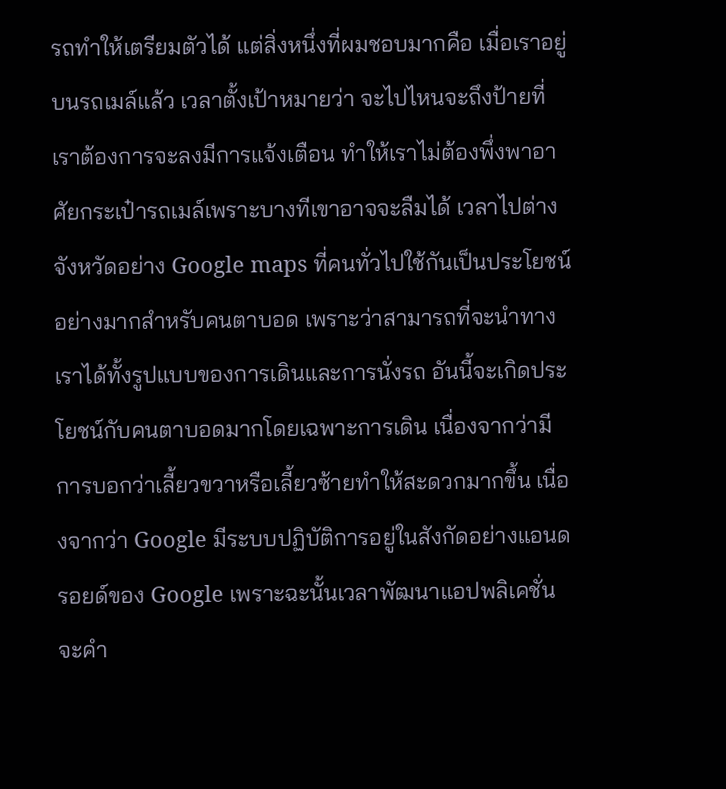รถทําให้เตรียมตัวได้ แต่สิ่งหนึ่งที่ผมชอบมากคือ เมื่อเราอยู่บนรถเมล์แล้ว เวลาตั้งเป้าหมายว่า จะไปไหนจะถึงป้ายที่เราต้องการจะลงมีการแจ้งเตือน ทําให้เราไม่ต้องพึ่งพาอาศัยกระเป๋ารถเมล์เพราะบางทีเขาอาจจะลืมได้ เวลาไปต่างจังหวัดอย่าง Google maps ที่คนทั่วไปใช้กันเป็นประโยชน์อย่างมากสำหรับคนตาบอด เพราะว่าสามารถที่จะนําทางเราได้ทั้งรูปแบบของการเดินและการนั่งรถ อันนี้จะเกิดประโยชน์กับคนตาบอดมากโดยเฉพาะการเดิน เนื่องจากว่ามีการบอกว่าเลี้ยวขวาหรือเลี้ยวซ้ายทำให้สะดวกมากขึ้น เนื่องจากว่า Google มีระบบปฏิบัติการอยู่ในสังกัดอย่างแอนดรอยด์ของ Google เพราะฉะนั้นเวลาพัฒนาแอปพลิเคชั่นจะคํา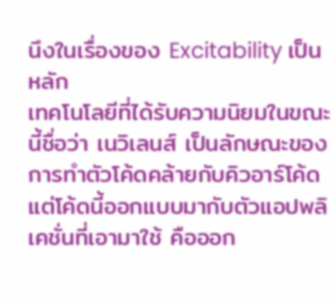นึงในเรื่องของ Excitability เป็นหลัก
เทคโนโลยีที่ได้รับความนิยมในขณะนี้ชื่อว่า เนวิเลนส์ เป็นลักษณะของการทำตัวโค้ดคล้ายกับคิวอาร์โค้ด แต่โค้ดนี้ออกแบบมากับตัวแอปพลิเคชั่นที่เอามาใช้ คือออก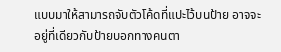แบบมาให้สามารถจับตัวโค้ดที่แปะไว้บนป้าย อาจจะอยู่ที่เดียวกับป้ายบอกทางคนตา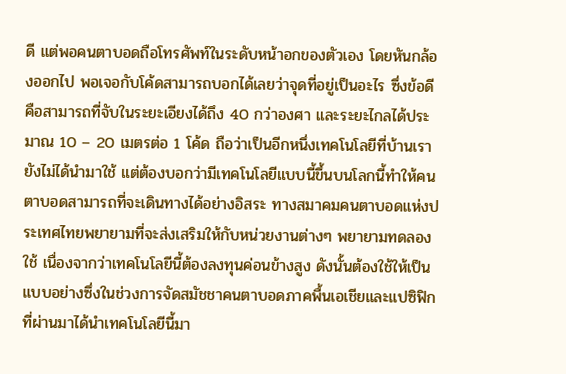ดี แต่พอคนตาบอดถือโทรศัพท์ในระดับหน้าอกของตัวเอง โดยหันกล้องออกไป พอเจอกับโค้ดสามารถบอกได้เลยว่าจุดที่อยู่เป็นอะไร ซึ่งข้อดีคือสามารถที่จับในระยะเอียงได้ถึง 40 กว่าองศา และระยะไกลได้ประมาณ 10 – 20 เมตรต่อ 1 โค้ด ถือว่าเป็นอีกหนึ่งเทคโนโลยีที่บ้านเรายังไม่ได้นำมาใช้ แต่ต้องบอกว่ามีเทคโนโลยีแบบนี้ขึ้นบนโลกนี้ทําให้คนตาบอดสามารถที่จะเดินทางได้อย่างอิสระ ทางสมาคมคนตาบอดแห่งประเทศไทยพยายามที่จะส่งเสริมให้กับหน่วยงานต่างๆ พยายามทดลองใช้ เนื่องจากว่าเทคโนโลยีนี้ต้องลงทุนค่อนข้างสูง ดังนั้นต้องใช้ให้เป็นแบบอย่างซึ่งในช่วงการจัดสมัชชาคนตาบอดภาคพื้นเอเชียและแปซิฟิกที่ผ่านมาได้นําเทคโนโลยีนี้มา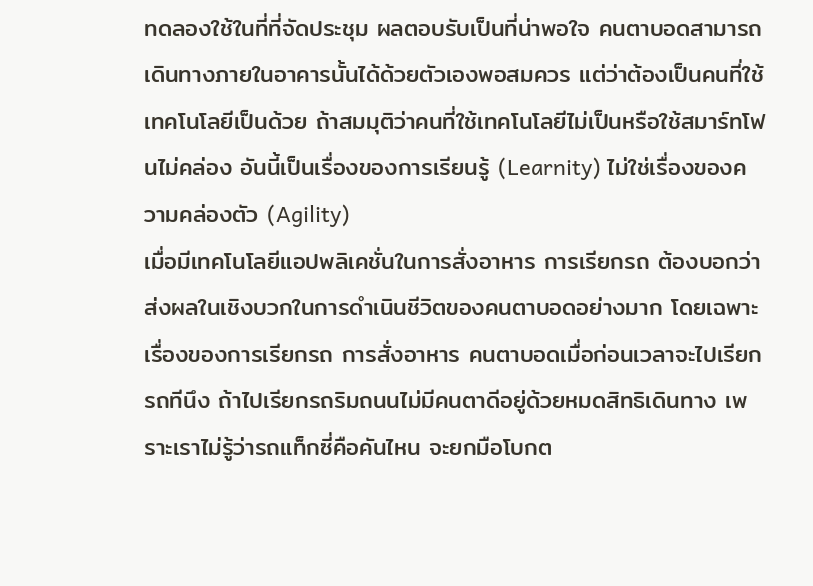ทดลองใช้ในที่ที่จัดประชุม ผลตอบรับเป็นที่น่าพอใจ คนตาบอดสามารถเดินทางภายในอาคารนั้นได้ด้วยตัวเองพอสมควร แต่ว่าต้องเป็นคนที่ใช้เทคโนโลยีเป็นด้วย ถ้าสมมุติว่าคนที่ใช้เทคโนโลยีไม่เป็นหรือใช้สมาร์ทโฟนไม่คล่อง อันนี้เป็นเรื่องของการเรียนรู้ (Learnity) ไม่ใช่เรื่องของความคล่องตัว (Agility)
เมื่อมีเทคโนโลยีแอปพลิเคชั่นในการสั่งอาหาร การเรียกรถ ต้องบอกว่าส่งผลในเชิงบวกในการดําเนินชีวิตของคนตาบอดอย่างมาก โดยเฉพาะเรื่องของการเรียกรถ การสั่งอาหาร คนตาบอดเมื่อก่อนเวลาจะไปเรียกรถทีนึง ถ้าไปเรียกรถริมถนนไม่มีคนตาดีอยู่ด้วยหมดสิทธิเดินทาง เพราะเราไม่รู้ว่ารถแท็กซี่คือคันไหน จะยกมือโบกต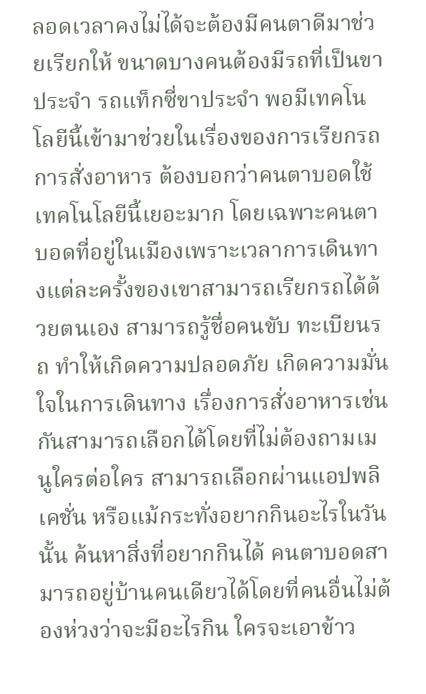ลอดเวลาคงไม่ได้จะต้องมีคนตาดีมาช่วยเรียกให้ ขนาดบางคนต้องมีรถที่เป็นขาประจํา รถแท็กซี่ขาประจํา พอมีเทคโนโลยีนี้เข้ามาช่วยในเรื่องของการเรียกรถ การสั่งอาหาร ต้องบอกว่าคนตาบอดใช้เทคโนโลยีนี้เยอะมาก โดยเฉพาะคนตาบอดที่อยู่ในเมืองเพราะเวลาการเดินทางแต่ละครั้งของเขาสามารถเรียกรถได้ด้วยตนเอง สามารถรู้ชื่อคนขับ ทะเบียนรถ ทําให้เกิดความปลอดภัย เกิดความมั่นใจในการเดินทาง เรื่องการสั่งอาหารเช่นกันสามารถเลือกได้โดยที่ไม่ต้องถามเมนูใครต่อใคร สามารถเลือกผ่านแอปพลิเคชั่น หรือแม้กระทั่งอยากกินอะไรในวันนั้น ค้นหาสิ่งที่อยากกินได้ คนตาบอดสามารถอยู่บ้านคนเดียวได้โดยที่คนอื่นไม่ต้องห่วงว่าจะมีอะไรกิน ใครจะเอาข้าว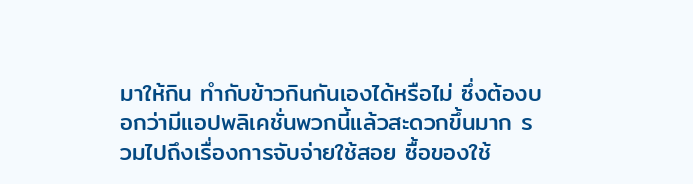มาให้กิน ทํากับข้าวกินกันเองได้หรือไม่ ซึ่งต้องบอกว่ามีแอปพลิเคชั่นพวกนี้แล้วสะดวกขึ้นมาก รวมไปถึงเรื่องการจับจ่ายใช้สอย ซื้อของใช้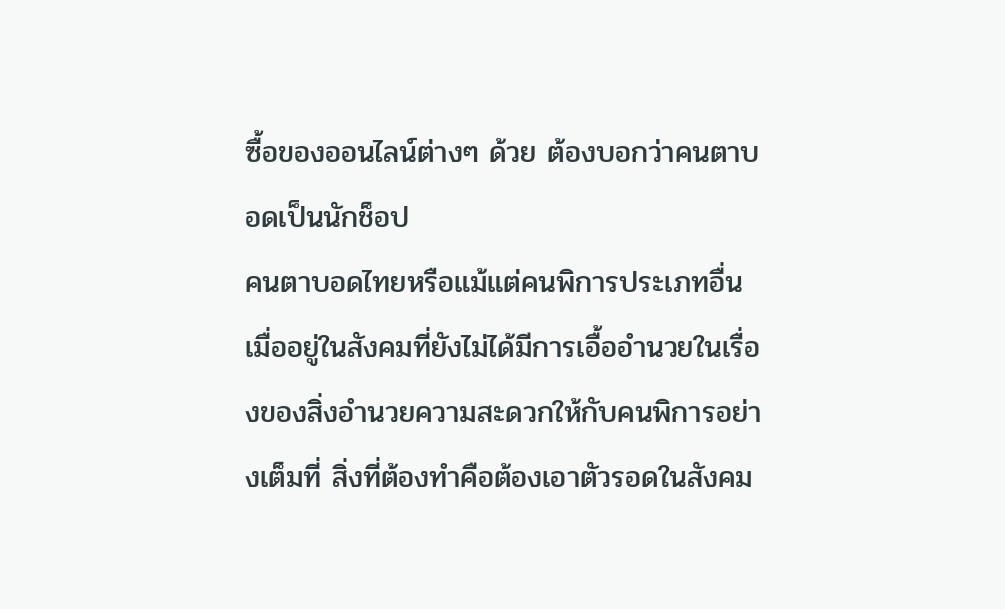ซื้อของออนไลน์ต่างๆ ด้วย ต้องบอกว่าคนตาบอดเป็นนักช็อป
คนตาบอดไทยหรือแม้แต่คนพิการประเภทอื่นเมื่ออยู่ในสังคมที่ยังไม่ได้มีการเอื้ออํานวยในเรื่องของสิ่งอํานวยความสะดวกให้กับคนพิการอย่างเต็มที่ สิ่งที่ต้องทําคือต้องเอาตัวรอดในสังคม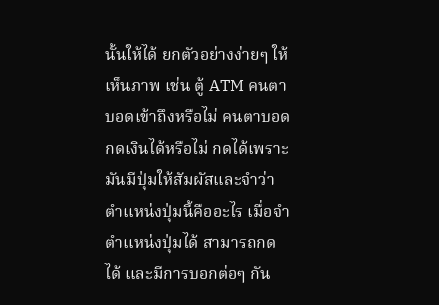นั้นให้ได้ ยกตัวอย่างง่ายๆ ให้เห็นภาพ เช่น ตู้ ATM คนตาบอดเข้าถึงหรือไม่ คนตาบอดกดเงินได้หรือไม่ กดได้เพราะมันมีปุ่มให้สัมผัสและจําว่าตําแหน่งปุ่มนี้คืออะไร เมื่อจําตําแหน่งปุ่มได้ สามารถกดได้ และมีการบอกต่อๆ กัน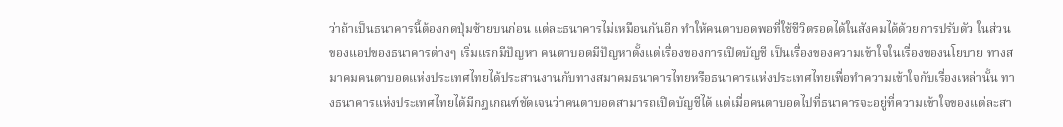ว่าถ้าเป็นธนาคารนี้ต้องกดปุ่มซ้ายบนก่อน แต่ละธนาคารไม่เหมือนกันอีก ทําให้คนตาบอดพอที่ใช้ชีวิตรอดได้ในสังคมได้ด้วยการปรับตัว ในส่วนของแอปของธนาคารต่างๆ เริ่มแรกมีปัญหา คนตาบอดมีปัญหาตั้งแต่เรื่องของการเปิดบัญชี เป็นเรื่องของความเข้าใจในเรื่องของนโยบาย ทางสมาคมคนตาบอดแห่งประเทศไทยได้ประสานงานกับทางสมาคมธนาคารไทยหรือธนาคารแห่งประเทศไทยเพื่อทําความเข้าใจกับเรื่องเหล่านั้น ทางธนาคารแห่งประเทศไทยได้มีกฎเกณฑ์ชัดเจนว่าคนตาบอดสามารถเปิดบัญชีได้ แต่เมื่อคนตาบอดไปที่ธนาคารจะอยู่ที่ความเข้าใจของแต่ละสา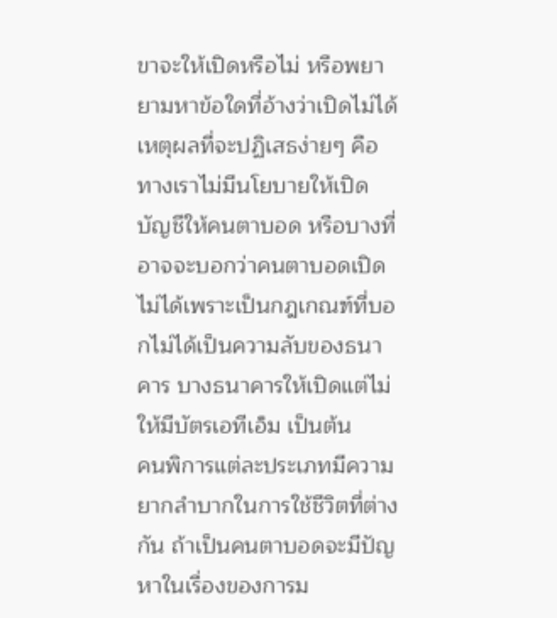ขาจะให้เปิดหรือไม่ หรือพยายามหาข้อใดที่อ้างว่าเปิดไม่ได้ เหตุผลที่จะปฏิเสธง่ายๆ คือ ทางเราไม่มีนโยบายให้เปิดบัญชีให้คนตาบอด หรือบางที่อาจจะบอกว่าคนตาบอดเปิดไม่ได้เพราะเป็นกฎเกณฑ์ที่บอกไม่ได้เป็นความลับของธนาคาร บางธนาคารให้เปิดแต่ไม่ให้มีบัตรเอทีเอ็ม เป็นต้น
คนพิการแต่ละประเภทมีความยากลําบากในการใช้ชีวิตที่ต่างกัน ถ้าเป็นคนตาบอดจะมีปัญหาในเรื่องของการม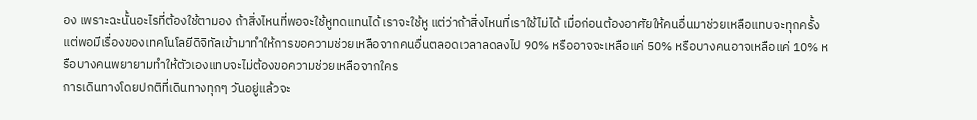อง เพราะฉะนั้นอะไรที่ต้องใช้ตามอง ถ้าสิ่งไหนที่พอจะใช้หูทดแทนได้ เราจะใช้หู แต่ว่าถ้าสิ่งไหนที่เราใช้ไม่ได้ เมื่อก่อนต้องอาศัยให้คนอื่นมาช่วยเหลือแทบจะทุกครั้ง แต่พอมีเรื่องของเทคโนโลยีดิจิทัลเข้ามาทําให้การขอความช่วยเหลือจากคนอื่นตลอดเวลาลดลงไป 90% หรืออาจจะเหลือแค่ 50% หรือบางคนอาจเหลือแค่ 10% หรือบางคนพยายามทําให้ตัวเองแทบจะไม่ต้องขอความช่วยเหลือจากใคร
การเดินทางโดยปกติที่เดินทางทุกๆ วันอยู่แล้วจะ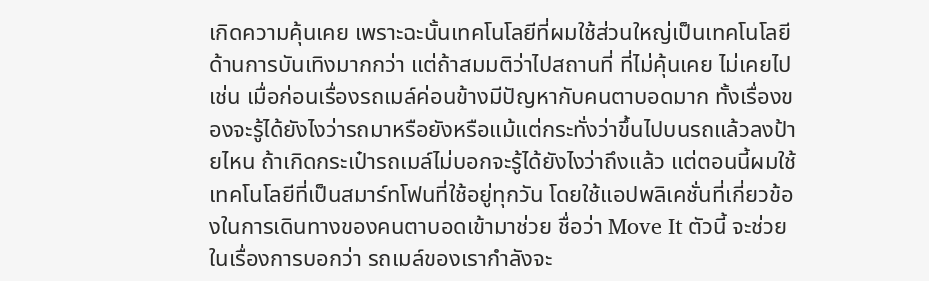เกิดความคุ้นเคย เพราะฉะนั้นเทคโนโลยีที่ผมใช้ส่วนใหญ่เป็นเทคโนโลยีด้านการบันเทิงมากกว่า แต่ถ้าสมมติว่าไปสถานที่ ที่ไม่คุ้นเคย ไม่เคยไป เช่น เมื่อก่อนเรื่องรถเมล์ค่อนข้างมีปัญหากับคนตาบอดมาก ทั้งเรื่องของจะรู้ได้ยังไงว่ารถมาหรือยังหรือแม้แต่กระทั่งว่าขึ้นไปบนรถแล้วลงป้ายไหน ถ้าเกิดกระเป๋ารถเมล์ไม่บอกจะรู้ได้ยังไงว่าถึงแล้ว แต่ตอนนี้ผมใช้เทคโนโลยีที่เป็นสมาร์ทโฟนที่ใช้อยู่ทุกวัน โดยใช้แอปพลิเคชั่นที่เกี่ยวข้องในการเดินทางของคนตาบอดเข้ามาช่วย ชื่อว่า Move It ตัวนี้ จะช่วยในเรื่องการบอกว่า รถเมล์ของเรากําลังจะ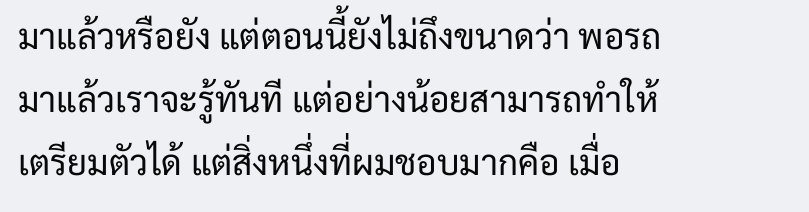มาแล้วหรือยัง แต่ตอนนี้ยังไม่ถึงขนาดว่า พอรถมาแล้วเราจะรู้ทันที แต่อย่างน้อยสามารถทําให้เตรียมตัวได้ แต่สิ่งหนึ่งที่ผมชอบมากคือ เมื่อ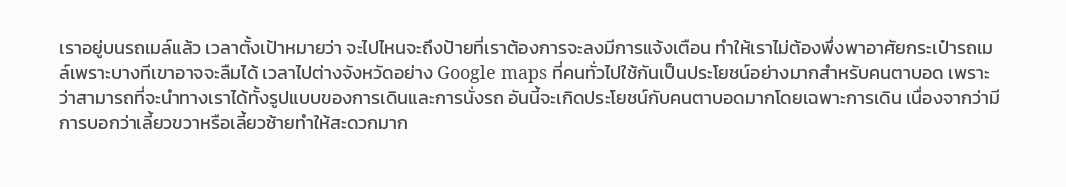เราอยู่บนรถเมล์แล้ว เวลาตั้งเป้าหมายว่า จะไปไหนจะถึงป้ายที่เราต้องการจะลงมีการแจ้งเตือน ทําให้เราไม่ต้องพึ่งพาอาศัยกระเป๋ารถเมล์เพราะบางทีเขาอาจจะลืมได้ เวลาไปต่างจังหวัดอย่าง Google maps ที่คนทั่วไปใช้กันเป็นประโยชน์อย่างมากสำหรับคนตาบอด เพราะว่าสามารถที่จะนําทางเราได้ทั้งรูปแบบของการเดินและการนั่งรถ อันนี้จะเกิดประโยชน์กับคนตาบอดมากโดยเฉพาะการเดิน เนื่องจากว่ามีการบอกว่าเลี้ยวขวาหรือเลี้ยวซ้ายทำให้สะดวกมาก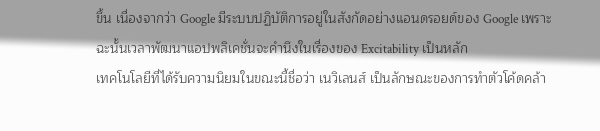ขึ้น เนื่องจากว่า Google มีระบบปฏิบัติการอยู่ในสังกัดอย่างแอนดรอยด์ของ Google เพราะฉะนั้นเวลาพัฒนาแอปพลิเคชั่นจะคํานึงในเรื่องของ Excitability เป็นหลัก
เทคโนโลยีที่ได้รับความนิยมในขณะนี้ชื่อว่า เนวิเลนส์ เป็นลักษณะของการทำตัวโค้ดคล้า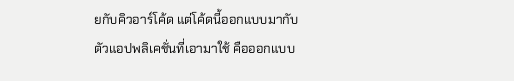ยกับคิวอาร์โค้ด แต่โค้ดนี้ออกแบบมากับตัวแอปพลิเคชั่นที่เอามาใช้ คือออกแบบ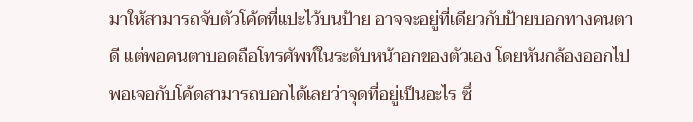มาให้สามารถจับตัวโค้ดที่แปะไว้บนป้าย อาจจะอยู่ที่เดียวกับป้ายบอกทางคนตาดี แต่พอคนตาบอดถือโทรศัพท์ในระดับหน้าอกของตัวเอง โดยหันกล้องออกไป พอเจอกับโค้ดสามารถบอกได้เลยว่าจุดที่อยู่เป็นอะไร ซึ่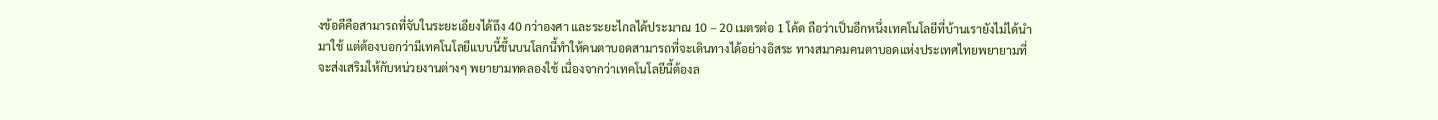งข้อดีคือสามารถที่จับในระยะเอียงได้ถึง 40 กว่าองศา และระยะไกลได้ประมาณ 10 – 20 เมตรต่อ 1 โค้ด ถือว่าเป็นอีกหนึ่งเทคโนโลยีที่บ้านเรายังไม่ได้นำมาใช้ แต่ต้องบอกว่ามีเทคโนโลยีแบบนี้ขึ้นบนโลกนี้ทําให้คนตาบอดสามารถที่จะเดินทางได้อย่างอิสระ ทางสมาคมคนตาบอดแห่งประเทศไทยพยายามที่จะส่งเสริมให้กับหน่วยงานต่างๆ พยายามทดลองใช้ เนื่องจากว่าเทคโนโลยีนี้ต้องล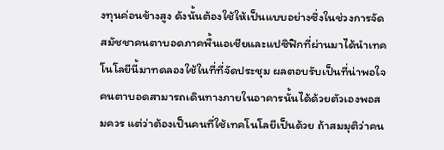งทุนค่อนข้างสูง ดังนั้นต้องใช้ให้เป็นแบบอย่างซึ่งในช่วงการจัดสมัชชาคนตาบอดภาคพื้นเอเชียและแปซิฟิกที่ผ่านมาได้นําเทคโนโลยีนี้มาทดลองใช้ในที่ที่จัดประชุม ผลตอบรับเป็นที่น่าพอใจ คนตาบอดสามารถเดินทางภายในอาคารนั้นได้ด้วยตัวเองพอสมควร แต่ว่าต้องเป็นคนที่ใช้เทคโนโลยีเป็นด้วย ถ้าสมมุติว่าคน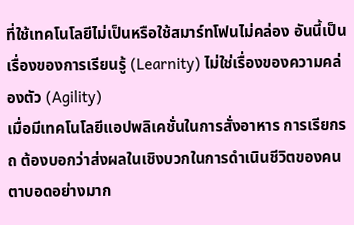ที่ใช้เทคโนโลยีไม่เป็นหรือใช้สมาร์ทโฟนไม่คล่อง อันนี้เป็นเรื่องของการเรียนรู้ (Learnity) ไม่ใช่เรื่องของความคล่องตัว (Agility)
เมื่อมีเทคโนโลยีแอปพลิเคชั่นในการสั่งอาหาร การเรียกรถ ต้องบอกว่าส่งผลในเชิงบวกในการดําเนินชีวิตของคนตาบอดอย่างมาก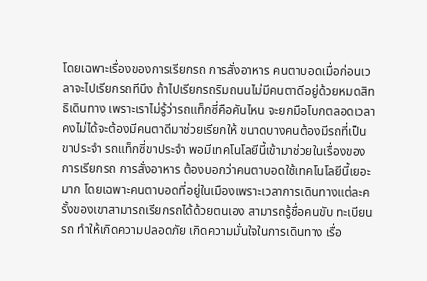โดยเฉพาะเรื่องของการเรียกรถ การสั่งอาหาร คนตาบอดเมื่อก่อนเวลาจะไปเรียกรถทีนึง ถ้าไปเรียกรถริมถนนไม่มีคนตาดีอยู่ด้วยหมดสิทธิเดินทาง เพราะเราไม่รู้ว่ารถแท็กซี่คือคันไหน จะยกมือโบกตลอดเวลาคงไม่ได้จะต้องมีคนตาดีมาช่วยเรียกให้ ขนาดบางคนต้องมีรถที่เป็นขาประจํา รถแท็กซี่ขาประจํา พอมีเทคโนโลยีนี้เข้ามาช่วยในเรื่องของการเรียกรถ การสั่งอาหาร ต้องบอกว่าคนตาบอดใช้เทคโนโลยีนี้เยอะมาก โดยเฉพาะคนตาบอดที่อยู่ในเมืองเพราะเวลาการเดินทางแต่ละครั้งของเขาสามารถเรียกรถได้ด้วยตนเอง สามารถรู้ชื่อคนขับ ทะเบียนรถ ทําให้เกิดความปลอดภัย เกิดความมั่นใจในการเดินทาง เรื่อ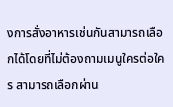งการสั่งอาหารเช่นกันสามารถเลือกได้โดยที่ไม่ต้องถามเมนูใครต่อใคร สามารถเลือกผ่าน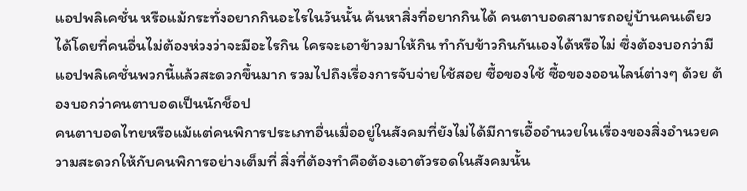แอปพลิเคชั่น หรือแม้กระทั่งอยากกินอะไรในวันนั้น ค้นหาสิ่งที่อยากกินได้ คนตาบอดสามารถอยู่บ้านคนเดียวได้โดยที่คนอื่นไม่ต้องห่วงว่าจะมีอะไรกิน ใครจะเอาข้าวมาให้กิน ทํากับข้าวกินกันเองได้หรือไม่ ซึ่งต้องบอกว่ามีแอปพลิเคชั่นพวกนี้แล้วสะดวกขึ้นมาก รวมไปถึงเรื่องการจับจ่ายใช้สอย ซื้อของใช้ ซื้อของออนไลน์ต่างๆ ด้วย ต้องบอกว่าคนตาบอดเป็นนักช็อป
คนตาบอดไทยหรือแม้แต่คนพิการประเภทอื่นเมื่ออยู่ในสังคมที่ยังไม่ได้มีการเอื้ออํานวยในเรื่องของสิ่งอํานวยความสะดวกให้กับคนพิการอย่างเต็มที่ สิ่งที่ต้องทําคือต้องเอาตัวรอดในสังคมนั้น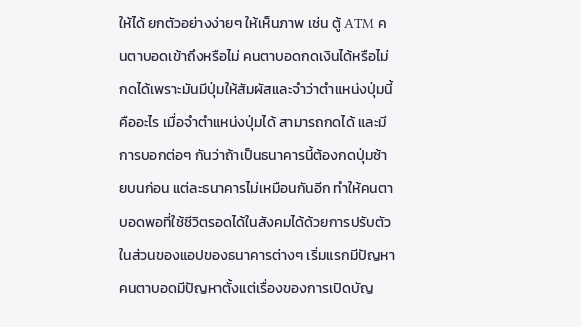ให้ได้ ยกตัวอย่างง่ายๆ ให้เห็นภาพ เช่น ตู้ ATM คนตาบอดเข้าถึงหรือไม่ คนตาบอดกดเงินได้หรือไม่ กดได้เพราะมันมีปุ่มให้สัมผัสและจําว่าตําแหน่งปุ่มนี้คืออะไร เมื่อจําตําแหน่งปุ่มได้ สามารถกดได้ และมีการบอกต่อๆ กันว่าถ้าเป็นธนาคารนี้ต้องกดปุ่มซ้ายบนก่อน แต่ละธนาคารไม่เหมือนกันอีก ทําให้คนตาบอดพอที่ใช้ชีวิตรอดได้ในสังคมได้ด้วยการปรับตัว ในส่วนของแอปของธนาคารต่างๆ เริ่มแรกมีปัญหา คนตาบอดมีปัญหาตั้งแต่เรื่องของการเปิดบัญ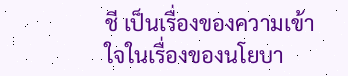ชี เป็นเรื่องของความเข้าใจในเรื่องของนโยบา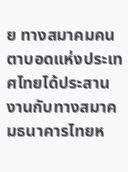ย ทางสมาคมคนตาบอดแห่งประเทศไทยได้ประสานงานกับทางสมาคมธนาคารไทยห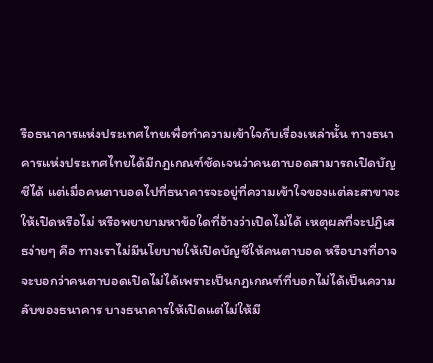รือธนาคารแห่งประเทศไทยเพื่อทําความเข้าใจกับเรื่องเหล่านั้น ทางธนาคารแห่งประเทศไทยได้มีกฎเกณฑ์ชัดเจนว่าคนตาบอดสามารถเปิดบัญชีได้ แต่เมื่อคนตาบอดไปที่ธนาคารจะอยู่ที่ความเข้าใจของแต่ละสาขาจะให้เปิดหรือไม่ หรือพยายามหาข้อใดที่อ้างว่าเปิดไม่ได้ เหตุผลที่จะปฏิเสธง่ายๆ คือ ทางเราไม่มีนโยบายให้เปิดบัญชีให้คนตาบอด หรือบางที่อาจจะบอกว่าคนตาบอดเปิดไม่ได้เพราะเป็นกฎเกณฑ์ที่บอกไม่ได้เป็นความลับของธนาคาร บางธนาคารให้เปิดแต่ไม่ให้มี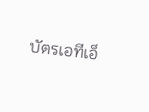บัตรเอทีเอ็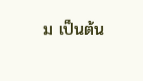ม เป็นต้น